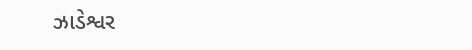ઝાડેશ્વર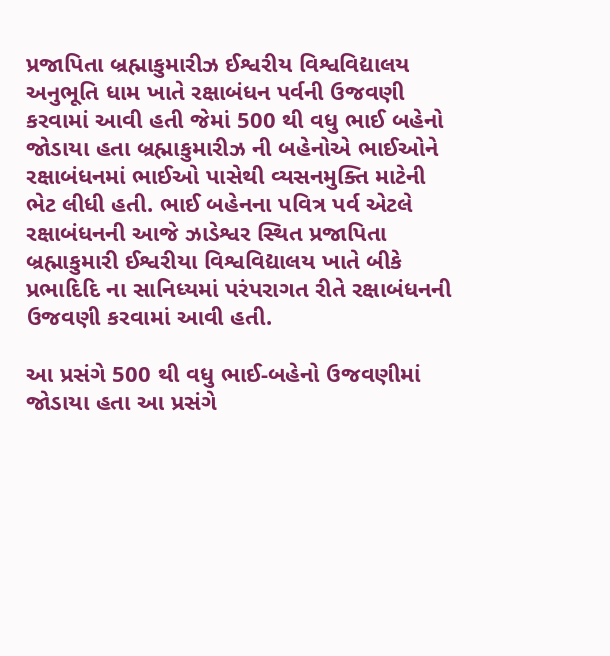પ્રજાપિતા બ્રહ્માકુમારીઝ ઈશ્વરીય વિશ્વવિદ્યાલય અનુભૂતિ ધામ ખાતે રક્ષાબંધન પર્વની ઉજવણી કરવામાં આવી હતી જેમાં 500 થી વધુ ભાઈ બહેનો જોડાયા હતા બ્રહ્માકુમારીઝ ની બહેનોએ ભાઈઓને રક્ષાબંધનમાં ભાઈઓ પાસેથી વ્યસનમુક્તિ માટેની ભેટ લીધી હતી. ભાઈ બહેનના પવિત્ર પર્વ એટલે રક્ષાબંધનની આજે ઝાડેશ્વર સ્થિત પ્રજાપિતા બ્રહ્માકુમારી ઈશ્વરીયા વિશ્વવિદ્યાલય ખાતે બીકે પ્રભાદિદિ ના સાનિધ્યમાં પરંપરાગત રીતે રક્ષાબંધનની ઉજવણી કરવામાં આવી હતી.

આ પ્રસંગે 500 થી વધુ ભાઈ-બહેનો ઉજવણીમાં જોડાયા હતા આ પ્રસંગે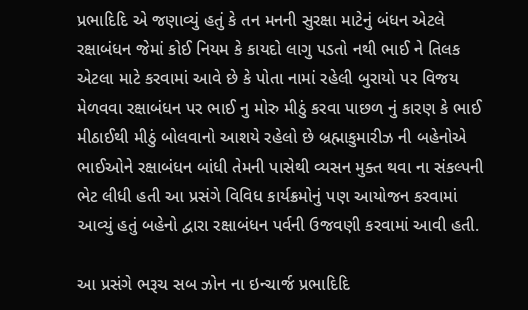પ્રભાદિદિ એ જણાવ્યું હતું કે તન મનની સુરક્ષા માટેનું બંધન એટલે રક્ષાબંધન જેમાં કોઈ નિયમ કે કાયદો લાગુ પડતો નથી ભાઈ ને તિલક એટલા માટે કરવામાં આવે છે કે પોતા નામાં રહેલી બુરાયો પર વિજય મેળવવા રક્ષાબંધન પર ભાઈ નુ મોરુ મીઠું કરવા પાછળ નું કારણ કે ભાઈ મીઠાઈથી મીઠું બોલવાનો આશયે રહેલો છે બ્રહ્માકુમારીઝ ની બહેનોએ ભાઈઓને રક્ષાબંધન બાંધી તેમની પાસેથી વ્યસન મુક્ત થવા ના સંકલ્પની ભેટ લીધી હતી આ પ્રસંગે વિવિધ કાર્યક્રમોનું પણ આયોજન કરવામાં આવ્યું હતું બહેનો દ્વારા રક્ષાબંધન પર્વની ઉજવણી કરવામાં આવી હતી.

આ પ્રસંગે ભરૂચ સબ ઝોન ના ઇન્ચાર્જ પ્રભાદિદિ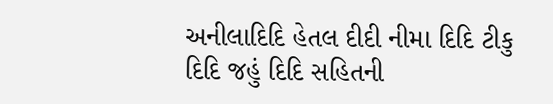અનીલાદિદિ હેતલ દીદી નીમા દિદિ ટીકુ દિદિ જહું દિદિ સહિતની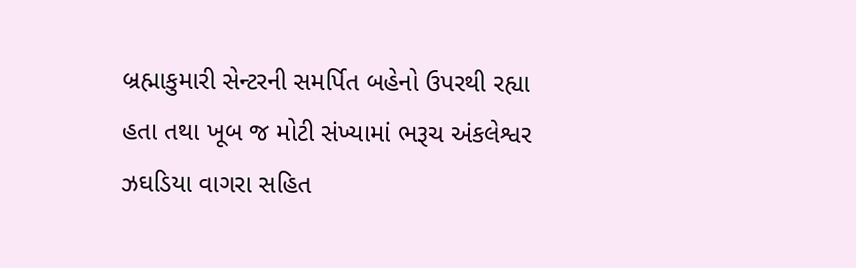બ્રહ્માકુમારી સેન્ટરની સમર્પિત બહેનો ઉપરથી રહ્યા હતા તથા ખૂબ જ મોટી સંખ્યામાં ભરૂચ અંકલેશ્વર ઝઘડિયા વાગરા સહિત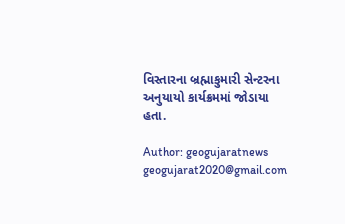વિસ્તારના બ્રહ્માકુમારી સેન્ટરના અનુયાયો કાર્યક્રમમાં જોડાયા હતા.

Author: geogujaratnews
geogujarat2020@gmail.com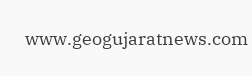www.geogujaratnews.com